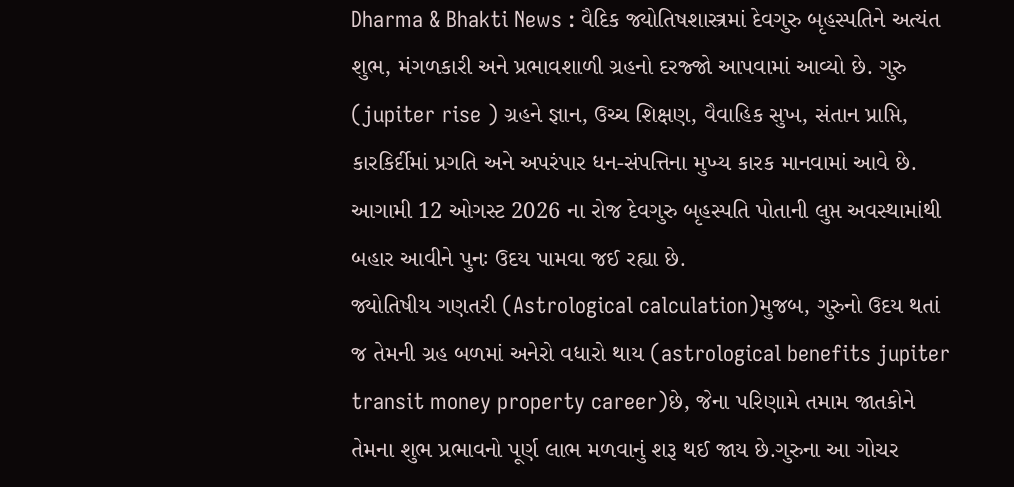Dharma & Bhakti News : વૈદિક જ્યોતિષશાસ્ત્રમાં દેવગુરુ બૃહસ્પતિને અત્યંત શુભ, મંગળકારી અને પ્રભાવશાળી ગ્રહનો દરજ્જો આપવામાં આવ્યો છે. ગુરુ (jupiter rise ) ગ્રહને જ્ઞાન, ઉચ્ચ શિક્ષણ, વૈવાહિક સુખ, સંતાન પ્રાપ્તિ, કારકિર્દીમાં પ્રગતિ અને અપરંપાર ધન-સંપત્તિના મુખ્ય કારક માનવામાં આવે છે. આગામી 12 ઓગસ્ટ 2026 ના રોજ દેવગુરુ બૃહસ્પતિ પોતાની લુપ્ત અવસ્થામાંથી બહાર આવીને પુનઃ ઉદય પામવા જઈ રહ્યા છે.
જ્યોતિષીય ગણતરી (Astrological calculation)મુજબ, ગુરુનો ઉદય થતાં જ તેમની ગ્રહ બળમાં અનેરો વધારો થાય (astrological benefits jupiter transit money property career)છે, જેના પરિણામે તમામ જાતકોને તેમના શુભ પ્રભાવનો પૂર્ણ લાભ મળવાનું શરૂ થઈ જાય છે.ગુરુના આ ગોચર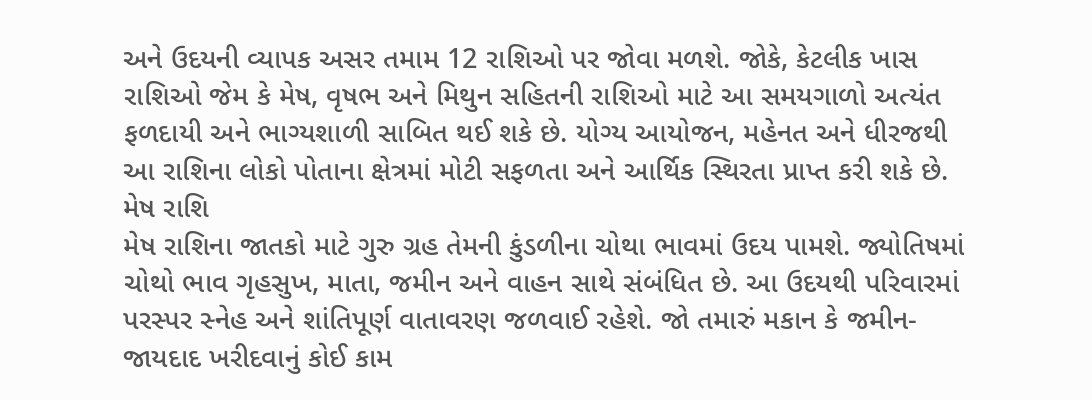અને ઉદયની વ્યાપક અસર તમામ 12 રાશિઓ પર જોવા મળશે. જોકે, કેટલીક ખાસ રાશિઓ જેમ કે મેષ, વૃષભ અને મિથુન સહિતની રાશિઓ માટે આ સમયગાળો અત્યંત ફળદાયી અને ભાગ્યશાળી સાબિત થઈ શકે છે. યોગ્ય આયોજન, મહેનત અને ધીરજથી આ રાશિના લોકો પોતાના ક્ષેત્રમાં મોટી સફળતા અને આર્થિક સ્થિરતા પ્રાપ્ત કરી શકે છે.
મેષ રાશિ
મેષ રાશિના જાતકો માટે ગુરુ ગ્રહ તેમની કુંડળીના ચોથા ભાવમાં ઉદય પામશે. જ્યોતિષમાં ચોથો ભાવ ગૃહસુખ, માતા, જમીન અને વાહન સાથે સંબંધિત છે. આ ઉદયથી પરિવારમાં પરસ્પર સ્નેહ અને શાંતિપૂર્ણ વાતાવરણ જળવાઈ રહેશે. જો તમારું મકાન કે જમીન-જાયદાદ ખરીદવાનું કોઈ કામ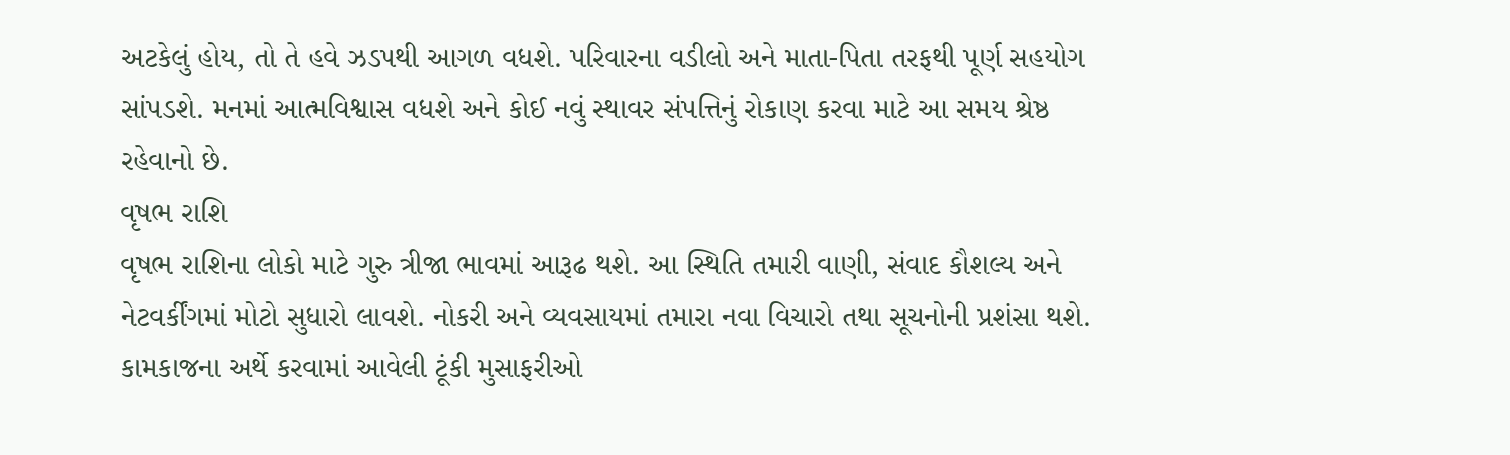અટકેલું હોય, તો તે હવે ઝડપથી આગળ વધશે. પરિવારના વડીલો અને માતા-પિતા તરફથી પૂર્ણ સહયોગ સાંપડશે. મનમાં આત્મવિશ્વાસ વધશે અને કોઈ નવું સ્થાવર સંપત્તિનું રોકાણ કરવા માટે આ સમય શ્રેષ્ઠ રહેવાનો છે.
વૃષભ રાશિ
વૃષભ રાશિના લોકો માટે ગુરુ ત્રીજા ભાવમાં આરૂઢ થશે. આ સ્થિતિ તમારી વાણી, સંવાદ કૌશલ્ય અને નેટવર્કીંગમાં મોટો સુધારો લાવશે. નોકરી અને વ્યવસાયમાં તમારા નવા વિચારો તથા સૂચનોની પ્રશંસા થશે. કામકાજના અર્થે કરવામાં આવેલી ટૂંકી મુસાફરીઓ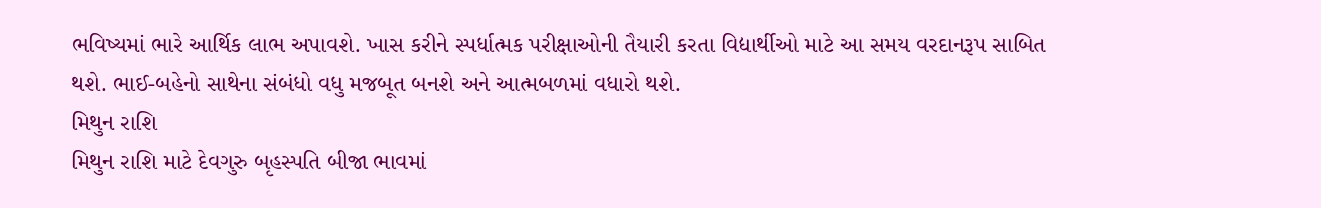ભવિષ્યમાં ભારે આર્થિક લાભ અપાવશે. ખાસ કરીને સ્પર્ધાત્મક પરીક્ષાઓની તૈયારી કરતા વિદ્યાર્થીઓ માટે આ સમય વરદાનરૂપ સાબિત થશે. ભાઈ-બહેનો સાથેના સંબંધો વધુ મજબૂત બનશે અને આત્મબળમાં વધારો થશે.
મિથુન રાશિ
મિથુન રાશિ માટે દેવગુરુ બૃહસ્પતિ બીજા ભાવમાં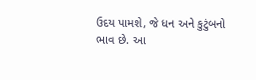ઉદય પામશે, જે ધન અને કુટુંબનો ભાવ છે. આ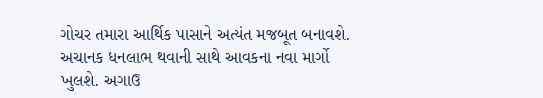ગોચર તમારા આર્થિક પાસાને અત્યંત મજબૂત બનાવશે. અચાનક ધનલાભ થવાની સાથે આવકના નવા માર્ગો ખુલશે. અગાઉ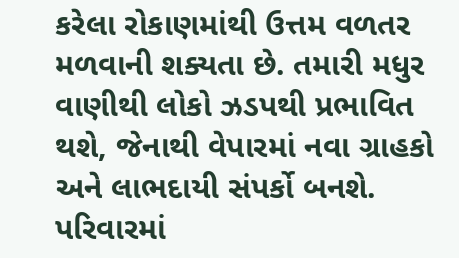કરેલા રોકાણમાંથી ઉત્તમ વળતર મળવાની શક્યતા છે. તમારી મધુર વાણીથી લોકો ઝડપથી પ્રભાવિત થશે, જેનાથી વેપારમાં નવા ગ્રાહકો અને લાભદાયી સંપર્કો બનશે. પરિવારમાં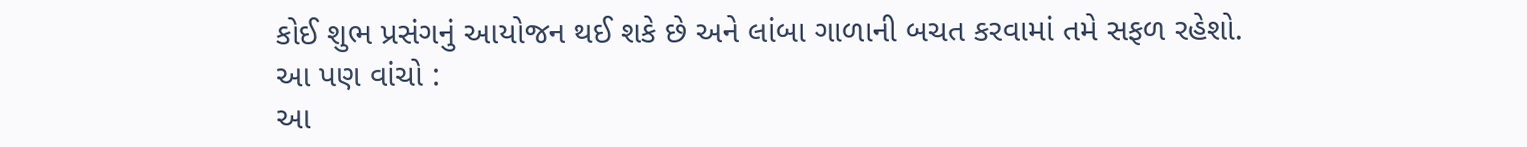કોઈ શુભ પ્રસંગનું આયોજન થઈ શકે છે અને લાંબા ગાળાની બચત કરવામાં તમે સફળ રહેશો.
આ પણ વાંચો :
આ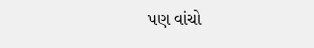પણ વાંચો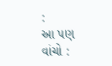:
આ પણ વાંચો :